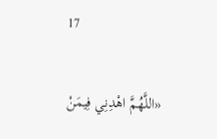17

«اللَّهُمَّ اهْدِنِي فِيمَنْ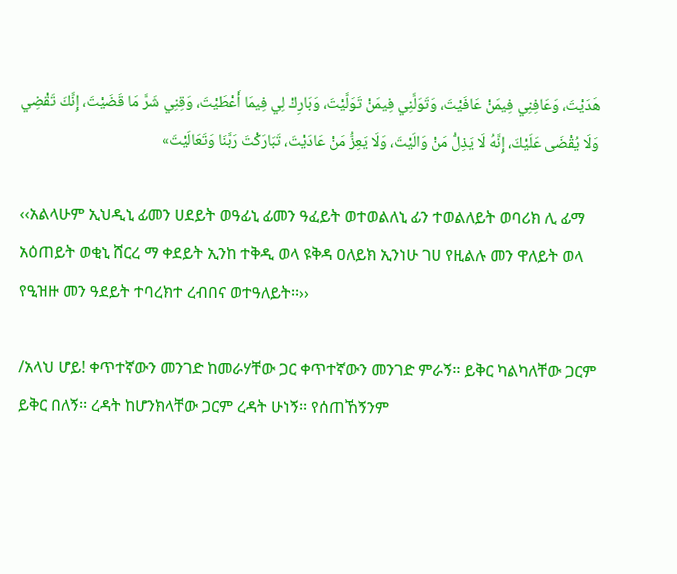هَدَيْتَ، وَعَافِنِي فِيمَنْ عَافَيْتَ، وَتَوَلَّنِي فِيمَنْ تَوَلَّيْتَ، وَبَارِكْ لِي فِيمَا أَعْطَيْتَ، وَقِنِي شَرَّ مَا قَضَيْتَ، إِنَّكَ تَقْضِي وَلَا يُقْضَى عَلَيْكَ، إِنَّهُ لَا يَذِلُّ مَنْ وَالَيْتَ، وَلَا يَعِزُّ مَنْ عَادَيْتَ، تَبَارَكْتَ رَبَّنَا وَتَعَالَيْتَ»

‹‹አልላሁም ኢህዲኒ ፊመን ሀደይት ወዓፊኒ ፊመን ዓፈይት ወተወልለኒ ፊን ተወልለይት ወባሪክ ሊ ፊማ አዕጠይት ወቂኒ ሸርረ ማ ቀደይት ኢንከ ተቅዲ ወላ ዩቅዳ ዐለይክ ኢንነሁ ገሀ የዚልሉ መን ዋለይት ወላ የዒዝዙ መን ዓደይት ተባረክተ ረብበና ወተዓለይት፡፡››

/አላህ ሆይ! ቀጥተኛውን መንገድ ከመራሃቸው ጋር ቀጥተኛውን መንገድ ምራኝ፡፡ ይቅር ካልካለቸው ጋርም ይቅር በለኝ፡፡ ረዳት ከሆንክላቸው ጋርም ረዳት ሁነኝ፡፡ የሰጠኸኝንም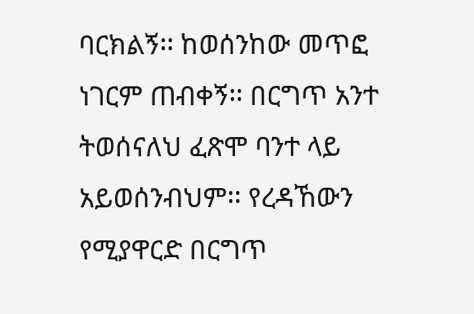ባርክልኝ፡፡ ከወሰንከው መጥፎ ነገርም ጠብቀኝ፡፡ በርግጥ አንተ ትወሰናለህ ፈጽሞ ባንተ ላይ አይወሰንብህም፡፡ የረዳኸውን የሚያዋርድ በርግጥ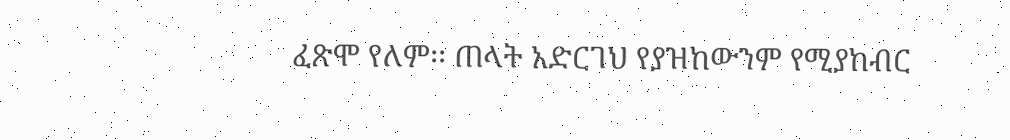ፈጽሞ የለም፡፡ ጠላት አድርገህ የያዝከውንም የሚያከብር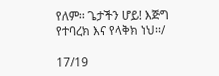የለም፡፡ ጌታችን ሆይ! እጅግ የተባረክ እና የላቅክ ነህ፡፡/

17/19